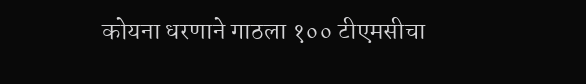कोयना धरणाने गाठला १०० टीएमसीचा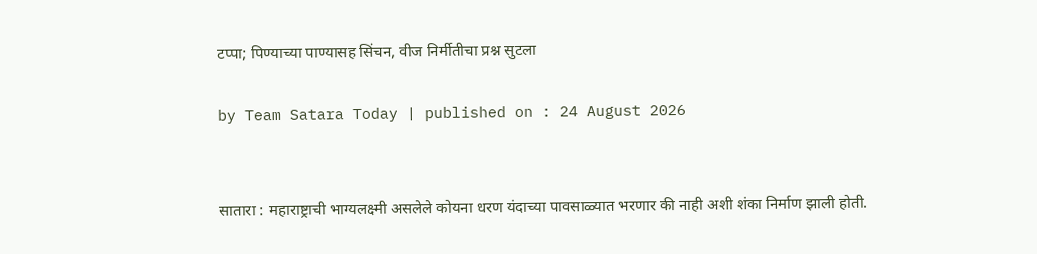टप्पा; पिण्याच्या पाण्यासह सिंचन, वीज निर्मीतीचा प्रश्न सुटला

by Team Satara Today | published on : 24 August 2026


सातारा : महाराष्ट्राची भाग्यलक्ष्मी असलेले कोयना धरण यंदाच्या पावसाळ्यात भरणार की नाही अशी शंका निर्माण झाली होती.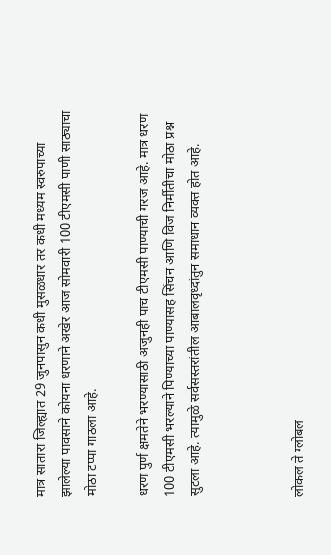मात्र सातारा जिल्ह्यात 29 जुनपासुन कधी मुसळधार तर कधी मध्यम स्वरुपाच्या झालेल्या पावसाने कोयना धरणाने अखेर आज सोमवारी 100 टीएमसी पाणी साठ्याचा मोठा टप्पा गाठला आहे.

धरण पुर्ण क्षमतेने भरण्यासाठी अजुनही पाच टीएमसी पाण्याची गरज आहे. मात्र धरण 100 टीएमसी भरल्याने पिण्याच्या पाण्यासह सिंचन आणि विज निर्मीतीचा मोठा प्रश्न सुटला आहे. त्यामुळे सर्वसस्तरांतील आबालवृध्दांतुन समाधान व्यक्त होत आहे.



लोकल ते ग्लोबल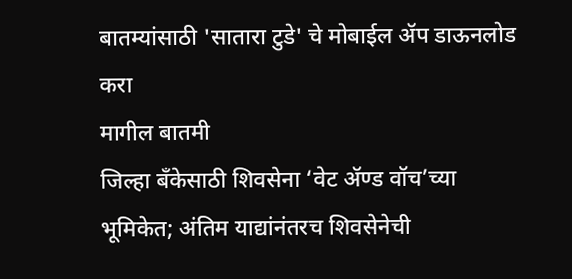बातम्यांसाठी 'सातारा टुडे' चे मोबाईल ॲप डाऊनलोड करा
मागील बातमी
जिल्हा बँकेसाठी शिवसेना ‘वेट ॲण्ड वॉच’च्या भूमिकेत; अंतिम याद्यांनंतरच शिवसेनेची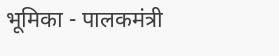भूमिका - पालकमंत्री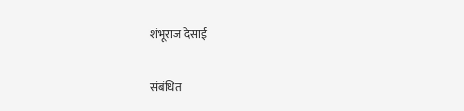शंभूराज देसाई

संबंधित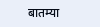बातम्या